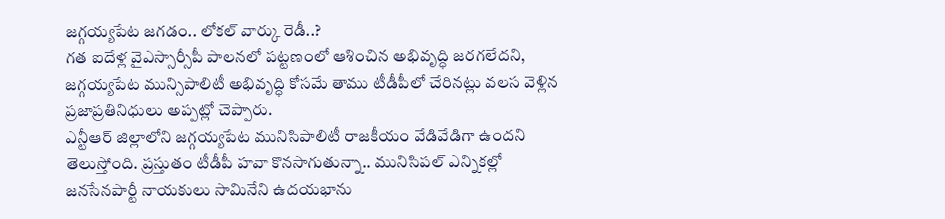జగ్గయ్యపేట జగడం.. లోకల్ వార్కు రెడీ..?
గత ఐదేళ్ల వైఎస్సార్సీపీ పాలనలో పట్టణంలో ఆశించిన అభివృద్ధి జరగలేదని, జగ్గయ్యపేట మున్సిపాలిటీ అభివృద్ధి కోసమే తాము టీడీపీలో చేరినట్లు వలస వెళ్లిన ప్రజాప్రతినిధులు అప్పట్లో చెప్పారు.
ఎన్టీఆర్ జిల్లాలోని జగ్గయ్యపేట మునిసిపాలిటీ రాజకీయం వేడివేడిగా ఉందని తెలుస్తోంది. ప్రస్తుతం టీడీపీ హవా కొనసాగుతున్నా.. మునిసిపల్ ఎన్నికల్లో జనసేనపార్టీ నాయకులు సామినేని ఉదయభాను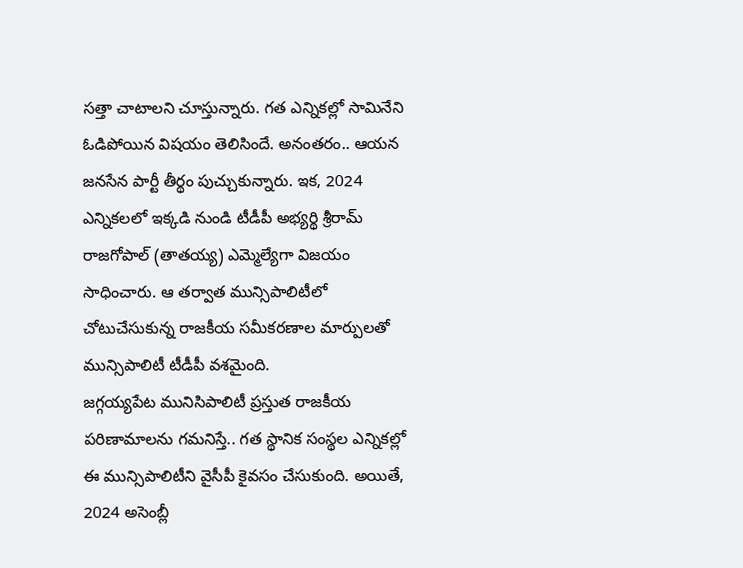సత్తా చాటాలని చూస్తున్నారు. గత ఎన్నికల్లో సామినేని ఓడిపోయిన విషయం తెలిసిందే. అనంతరం.. ఆయన జనసేన పార్టీ తీర్థం పుచ్చుకున్నారు. ఇక, 2024 ఎన్నికలలో ఇక్కడి నుండి టీడీపీ అభ్యర్థి శ్రీరామ్ రాజగోపాల్ (తాతయ్య) ఎమ్మెల్యేగా విజయం సాధించారు. ఆ తర్వాత మున్సిపాలిటీలో చోటుచేసుకున్న రాజకీయ సమీకరణాల మార్పులతో మున్సిపాలిటీ టీడీపీ వశమైంది.
జగ్గయ్యపేట మునిసిపాలిటీ ప్రస్తుత రాజకీయ పరిణామాలను గమనిస్తే.. గత స్థానిక సంస్థల ఎన్నికల్లో ఈ మున్సిపాలిటీని వైసీపీ కైవసం చేసుకుంది. అయితే, 2024 అసెంబ్లీ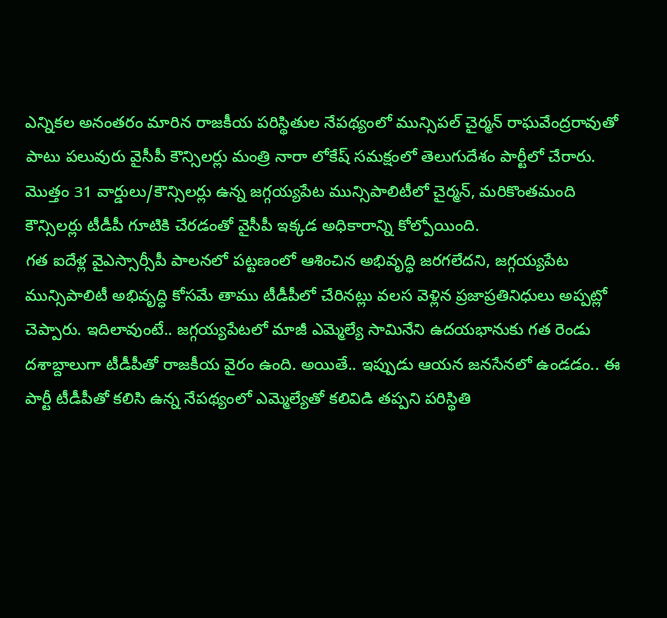ఎన్నికల అనంతరం మారిన రాజకీయ పరిస్థితుల నేపథ్యంలో మున్సిపల్ చైర్మన్ రాఘవేంద్రరావుతో పాటు పలువురు వైసీపీ కౌన్సిలర్లు మంత్రి నారా లోకేష్ సమక్షంలో తెలుగుదేశం పార్టీలో చేరారు. మొత్తం 31 వార్డులు/కౌన్సిలర్లు ఉన్న జగ్గయ్యపేట మున్సిపాలిటీలో చైర్మన్, మరికొంతమంది కౌన్సిలర్లు టీడీపీ గూటికి చేరడంతో వైసీపీ ఇక్కడ అధికారాన్ని కోల్పోయింది.
గత ఐదేళ్ల వైఎస్సార్సీపీ పాలనలో పట్టణంలో ఆశించిన అభివృద్ధి జరగలేదని, జగ్గయ్యపేట మున్సిపాలిటీ అభివృద్ధి కోసమే తాము టీడీపీలో చేరినట్లు వలస వెళ్లిన ప్రజాప్రతినిధులు అప్పట్లో చెప్పారు. ఇదిలావుంటే.. జగ్గయ్యపేటలో మాజీ ఎమ్మెల్యే సామినేని ఉదయభానుకు గత రెండు దశాబ్దాలుగా టీడీపీతో రాజకీయ వైరం ఉంది. అయితే.. ఇప్పుడు ఆయన జనసేనలో ఉండడం.. ఈ పార్టీ టీడీపీతో కలిసి ఉన్న నేపథ్యంలో ఎమ్మెల్యేతో కలివిడి తప్పని పరిస్థితి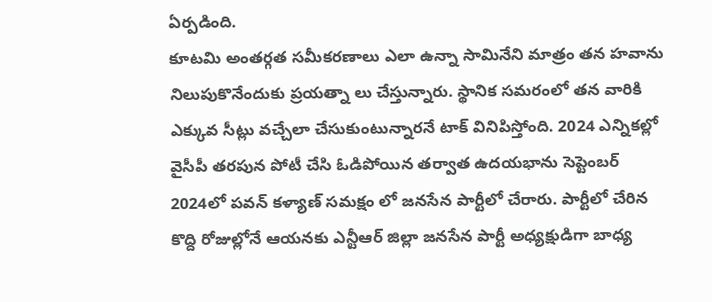ఏర్పడింది.
కూటమి అంతర్గత సమీకరణాలు ఎలా ఉన్నా సామినేని మాత్రం తన హవాను నిలుపుకొనేందుకు ప్రయత్నా లు చేస్తున్నారు. స్థానిక సమరంలో తన వారికి ఎక్కువ సీట్లు వచ్చేలా చేసుకుంటున్నారనే టాక్ వినిపిస్తోంది. 2024 ఎన్నికల్లో వైసీపీ తరపున పోటీ చేసి ఓడిపోయిన తర్వాత ఉదయభాను సెప్టెంబర్ 2024లో పవన్ కళ్యాణ్ సమక్షం లో జనసేన పార్టీలో చేరారు. పార్టీలో చేరిన కొద్ది రోజుల్లోనే ఆయనకు ఎన్టీఆర్ జిల్లా జనసేన పార్టీ అధ్యక్షుడిగా బాధ్య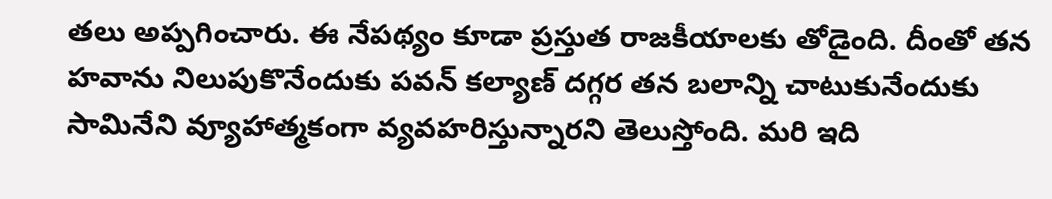తలు అప్పగించారు. ఈ నేపథ్యం కూడా ప్రస్తుత రాజకీయాలకు తోడైంది. దీంతో తన హవాను నిలుపుకొనేందుకు పవన్ కల్యాణ్ దగ్గర తన బలాన్ని చాటుకునేందుకు సామినేని వ్యూహాత్మకంగా వ్యవహరిస్తున్నారని తెలుస్తోంది. మరి ఇది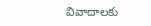వివాదాలకు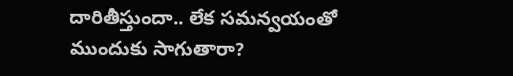దారితీస్తుందా.. లేక సమన్వయంతో ముందుకు సాగుతారా?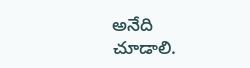అనేది చూడాలి.